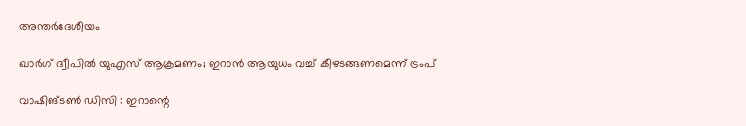അന്തർദേശീയം

ഖാര്‍ഗ് ദ്വീപില്‍ യുഎസ് ആക്രമണം; ഇറാന്‍ ആയുധം വച്ച് കീഴടങ്ങണമെന്ന് ട്രംപ്

വാഷിങ്ടണ്‍ ഡിസി : ഇറാന്റെ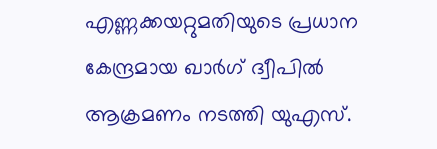എണ്ണക്കയറ്റുമതിയുടെ പ്രധാന കേന്ദ്രമായ ഖാര്‍ഗ് ദ്വീപില്‍ ആക്രമണം നടത്തി യുഎസ്.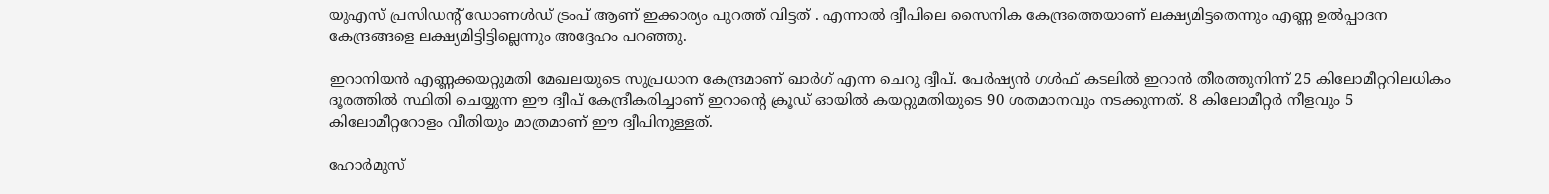യുഎസ് പ്രസിഡന്റ് ഡോണള്‍ഡ് ട്രംപ് ആണ് ഇക്കാര്യം പുറത്ത് വിട്ടത് . എന്നാല്‍ ദ്വീപിലെ സൈനിക കേന്ദ്രത്തെയാണ് ലക്ഷ്യമിട്ടതെന്നും എണ്ണ ഉല്‍പ്പാദന കേന്ദ്രങ്ങളെ ലക്ഷ്യമിട്ടിട്ടില്ലെന്നും അദ്ദേഹം പറഞ്ഞു.

ഇറാനിയന്‍ എണ്ണക്കയറ്റുമതി മേഖലയുടെ സുപ്രധാന കേന്ദ്രമാണ് ഖാര്‍ഗ് എന്ന ചെറു ദ്വീപ്. പേര്‍ഷ്യന്‍ ഗള്‍ഫ് കടലില്‍ ഇറാന്‍ തീരത്തുനിന്ന് 25 കിലോമീറ്ററിലധികം ദൂരത്തില്‍ സ്ഥിതി ചെയ്യുന്ന ഈ ദ്വീപ് കേന്ദ്രീകരിച്ചാണ് ഇറാന്റെ ക്രൂഡ് ഓയില്‍ കയറ്റുമതിയുടെ 90 ശതമാനവും നടക്കുന്നത്. 8 കിലോമീറ്റര്‍ നീളവും 5 കിലോമീറ്ററോളം വീതിയും മാത്രമാണ് ഈ ദ്വീപിനുള്ളത്.

ഹോര്‍മുസ്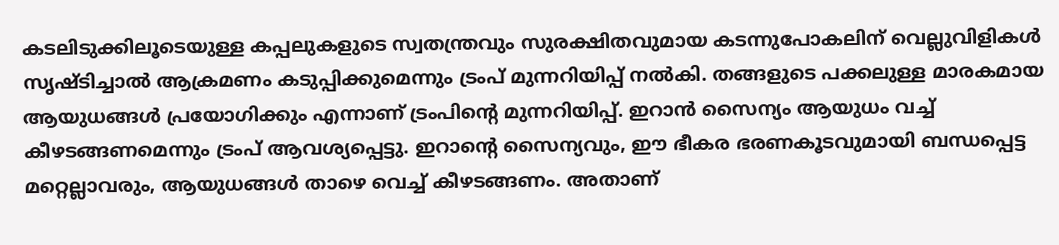കടലിടുക്കിലൂടെയുള്ള കപ്പലുകളുടെ സ്വതന്ത്രവും സുരക്ഷിതവുമായ കടന്നുപോകലിന് വെല്ലുവിളികള്‍ സൃഷ്ടിച്ചാല്‍ ആക്രമണം കടുപ്പിക്കുമെന്നും ട്രംപ് മുന്നറിയിപ്പ് നല്‍കി. തങ്ങളുടെ പക്കലുള്ള മാരകമായ ആയുധങ്ങള്‍ പ്രയോഗിക്കും എന്നാണ് ട്രംപിന്റെ മുന്നറിയിപ്പ്. ഇറാന്‍ സൈന്യം ആയുധം വച്ച് കീഴടങ്ങണമെന്നും ട്രംപ് ആവശ്യപ്പെട്ടു. ഇറാന്റെ സൈന്യവും, ഈ ഭീകര ഭരണകൂടവുമായി ബന്ധപ്പെട്ട മറ്റെല്ലാവരും, ആയുധങ്ങള്‍ താഴെ വെച്ച് കീഴടങ്ങണം. അതാണ്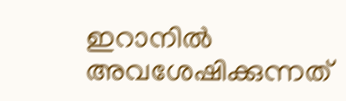ഇറാനില്‍ അവശേഷിക്കുന്നത്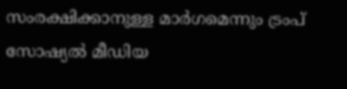സംരക്ഷിക്കാനുള്ള മാര്‍ഗമെന്നും ട്രംപ് സോഷ്യല്‍ മീഡിയ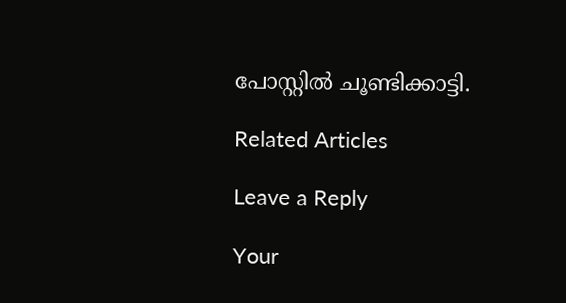പോസ്റ്റില്‍ ചൂണ്ടിക്കാട്ടി.

Related Articles

Leave a Reply

Your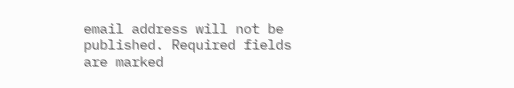email address will not be published. Required fields are marked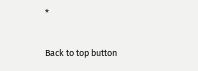*

Back to top button